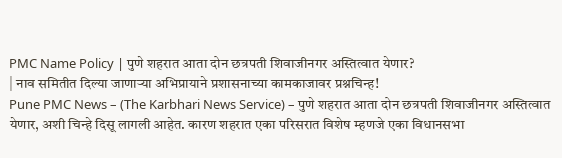PMC Name Policy | पुणे शहरात आता दोन छत्रपती शिवाजीनगर अस्तित्वात येणार?
| नाव समितीत दिल्या जाणाऱ्या अभिप्रायाने प्रशासनाच्या कामकाजावर प्रश्नचिन्ह!
Pune PMC News – (The Karbhari News Service) – पुणे शहरात आता दोन छत्रपती शिवाजीनगर अस्तित्वात येणार, अशी चिन्हे दिसू लागली आहेत. कारण शहरात एका परिसरात विशेष म्हणजे एका विधानसभा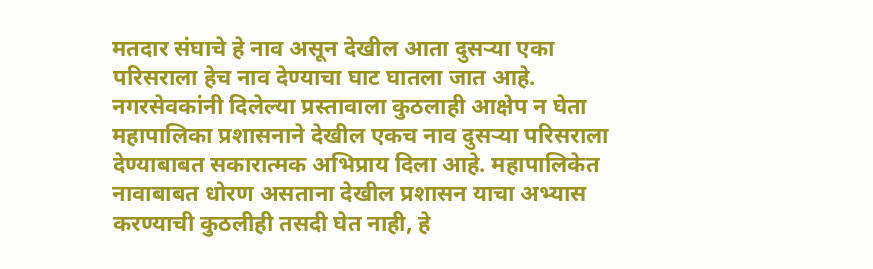मतदार संघाचे हे नाव असून देखील आता दुसऱ्या एका परिसराला हेच नाव देण्याचा घाट घातला जात आहे. नगरसेवकांनी दिलेल्या प्रस्तावाला कुठलाही आक्षेप न घेता महापालिका प्रशासनाने देखील एकच नाव दुसऱ्या परिसराला देण्याबाबत सकारात्मक अभिप्राय दिला आहे. महापालिकेत नावाबाबत धोरण असताना देखील प्रशासन याचा अभ्यास करण्याची कुठलीही तसदी घेत नाही, हे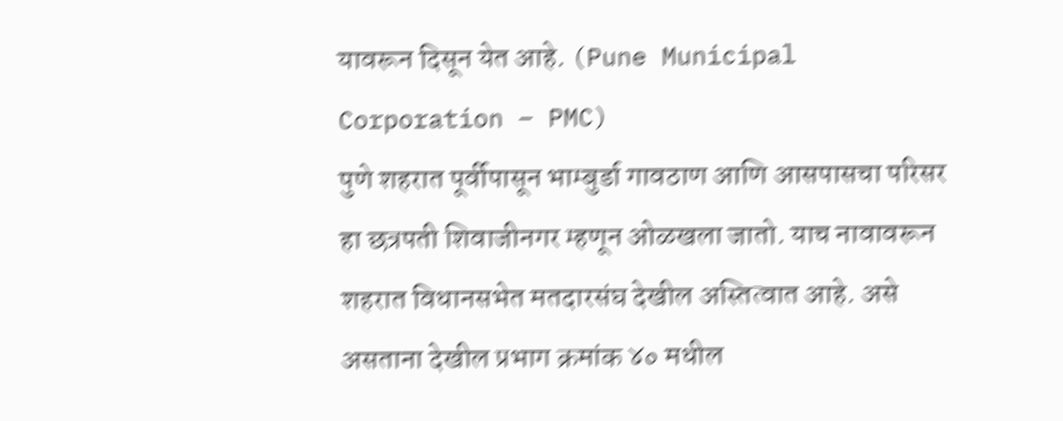यावरून दिसून येत आहे. (Pune Municipal Corporation – PMC)
पुणे शहरात पूर्वीपासून भाम्बुर्डा गावठाण आणि आसपासचा परिसर हा छत्रपती शिवाजीनगर म्हणून ओळखला जातो. याच नावावरून शहरात विधानसभेत मतदारसंघ देखील अस्तित्वात आहे. असे असताना देखील प्रभाग क्रमांक ४० मधील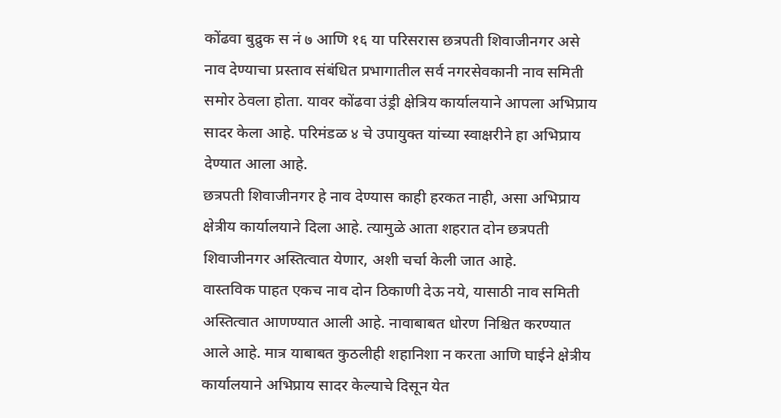कोंढवा बुद्रुक स नं ७ आणि १६ या परिसरास छत्रपती शिवाजीनगर असे नाव देण्याचा प्रस्ताव संबंधित प्रभागातील सर्व नगरसेवकानी नाव समिती समोर ठेवला होता. यावर कोंढवा उंड्री क्षेत्रिय कार्यालयाने आपला अभिप्राय सादर केला आहे. परिमंडळ ४ चे उपायुक्त यांच्या स्वाक्षरीने हा अभिप्राय देण्यात आला आहे.
छत्रपती शिवाजीनगर हे नाव देण्यास काही हरकत नाही, असा अभिप्राय क्षेत्रीय कार्यालयाने दिला आहे. त्यामुळे आता शहरात दोन छत्रपती शिवाजीनगर अस्तित्वात येणार, अशी चर्चा केली जात आहे.
वास्तविक पाहत एकच नाव दोन ठिकाणी देऊ नये, यासाठी नाव समिती अस्तित्वात आणण्यात आली आहे. नावाबाबत धोरण निश्चित करण्यात आले आहे. मात्र याबाबत कुठलीही शहानिशा न करता आणि घाईने क्षेत्रीय कार्यालयाने अभिप्राय सादर केल्याचे दिसून येत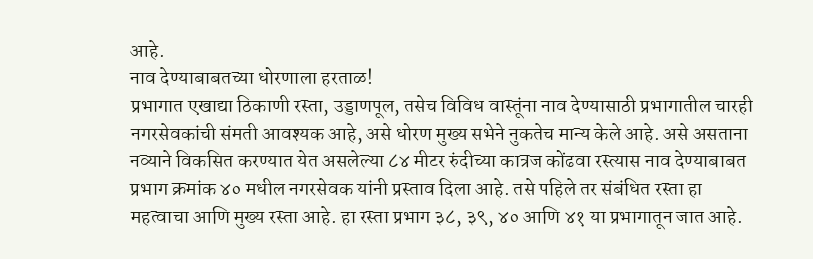आहे.
नाव देण्याबाबतच्या धोरणाला हरताळ!
प्रभागात एखाद्या ठिकाणी रस्ता, उड्डाणपूल, तसेच विविध वास्तूंना नाव देण्यासाठी प्रभागातील चारही नगरसेवकांची संमती आवश्यक आहे, असे धोरण मुख्य सभेने नुकतेच मान्य केले आहे. असे असताना नव्याने विकसित करण्यात येत असलेल्या ८४ मीटर रुंदीच्या कात्रज कोंढवा रस्त्यास नाव देण्याबाबत प्रभाग क्रमांक ४० मधील नगरसेवक यांनी प्रस्ताव दिला आहे. तसे पहिले तर संबंधित रस्ता हा महत्वाचा आणि मुख्य रस्ता आहे. हा रस्ता प्रभाग ३८, ३९, ४० आणि ४१ या प्रभागातून जात आहे.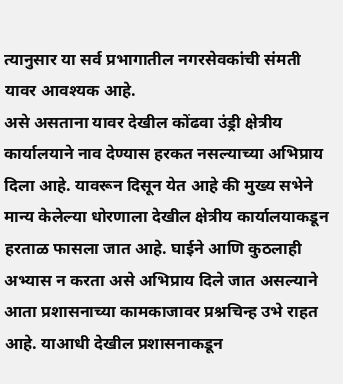त्यानुसार या सर्व प्रभागातील नगरसेवकांची संमती यावर आवश्यक आहे.
असे असताना यावर देखील कोंढवा उंड्री क्षेत्रीय कार्यालयाने नाव देण्यास हरकत नसल्याच्या अभिप्राय दिला आहे. यावरून दिसून येत आहे की मुख्य सभेने मान्य केलेल्या धोरणाला देखील क्षेत्रीय कार्यालयाकडून हरताळ फासला जात आहे. घाईने आणि कुठलाही अभ्यास न करता असे अभिप्राय दिले जात असल्याने आता प्रशासनाच्या कामकाजावर प्रश्नचिन्ह उभे राहत आहे. याआधी देखील प्रशासनाकडून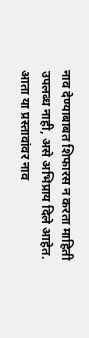नाव देण्याबाबत शिफारस न करता माहिती उपलब्ध नाही, असे अभिप्राय दिले आहेत.
आता या प्रस्तावांवर नाव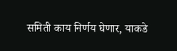समिती काय निर्णय घेणार, याकडे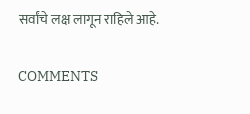सर्वांचे लक्ष लागून राहिले आहे.

COMMENTS